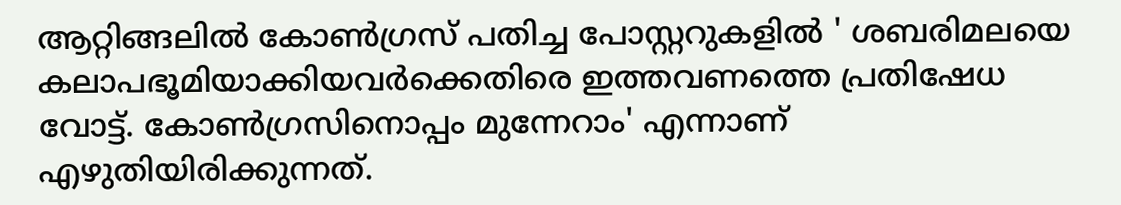ആറ്റിങ്ങലില്‍ കോണ്‍ഗ്രസ് പതിച്ച പോസ്റ്ററുകളില്‍ ' ശബരിമലയെ കലാപഭൂമിയാക്കിയവര്‍ക്കെതിരെ ഇത്തവണത്തെ പ്രതിഷേധ വോട്ട്. കോണ്‍ഗ്രസിനൊപ്പം മുന്നേറാം' എന്നാണ് എഴുതിയിരിക്കുന്നത്.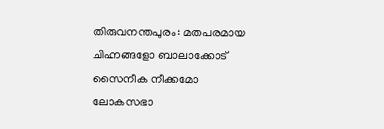തിരുവനന്തപുരം: മതപരമായ ചിഹ്നങ്ങളോ ബാലാക്കോട് സൈനീക നീക്കമോ ലോകസഭാ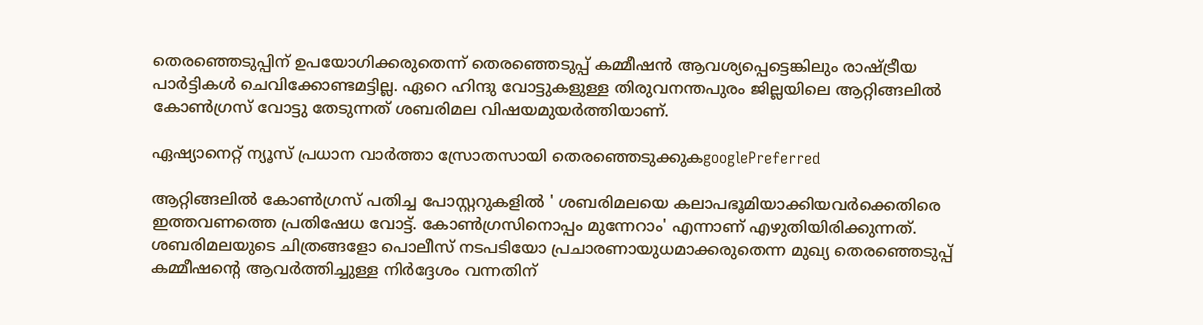തെരഞ്ഞെടുപ്പിന് ഉപയോഗിക്കരുതെന്ന് തെരഞ്ഞെടുപ്പ് കമ്മീഷന്‍ ആവശ്യപ്പെട്ടെങ്കിലും രാഷ്ട്രീയ പാര്‍ട്ടികള്‍ ചെവിക്കോണ്ടമട്ടില്ല. ഏറെ ഹിന്ദു വോട്ടുകളുള്ള തിരുവനന്തപുരം ജില്ലയിലെ ആറ്റിങ്ങലില്‍ കോണ്‍ഗ്രസ് വോട്ടു തേടുന്നത് ശബരിമല വിഷയമുയര്‍ത്തിയാണ്.

ഏഷ്യാനെറ്റ് ന്യൂസ് പ്രധാന വാർത്താ സ്രോതസായി തെരഞ്ഞെടുക്കുകgooglePreferred

ആറ്റിങ്ങലില്‍ കോണ്‍ഗ്രസ് പതിച്ച പോസ്റ്ററുകളില്‍ ' ശബരിമലയെ കലാപഭൂമിയാക്കിയവര്‍ക്കെതിരെ ഇത്തവണത്തെ പ്രതിഷേധ വോട്ട്. കോണ്‍ഗ്രസിനൊപ്പം മുന്നേറാം' എന്നാണ് എഴുതിയിരിക്കുന്നത്. ശബരിമലയുടെ ചിത്രങ്ങളോ പൊലീസ് നടപടിയോ പ്രചാരണായുധമാക്കരുതെന്ന മുഖ്യ തെരഞ്ഞെടുപ്പ് കമ്മീഷന്‍റെ ആവര്‍‌ത്തിച്ചുള്ള നിര്‍ദ്ദേശം വന്നതിന്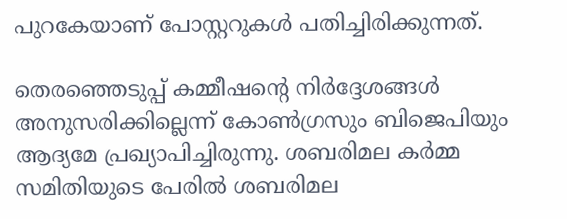പുറകേയാണ് പോസ്റ്ററുകള്‍ പതിച്ചിരിക്കുന്നത്.

തെരഞ്ഞെടുപ്പ് കമ്മീഷന്‍റെ നിര്‍ദ്ദേശങ്ങള്‍ അനുസരിക്കില്ലെന്ന് കോണ്‍ഗ്രസും ബിജെപിയും ആദ്യമേ പ്രഖ്യാപിച്ചിരുന്നു. ശബരിമല കര്‍മ്മ സമിതിയുടെ പേരില്‍ ശബരിമല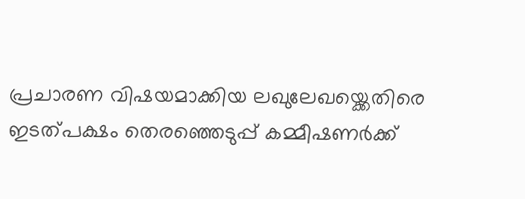പ്രചാരണ വിഷയമാക്കിയ ലഖുലേഖയ്ക്കെതിരെ ഇടത്പക്ഷം തെരഞ്ഞെടുപ്പ് കമ്മീഷണര്‍ക്ക്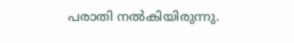പരാതി നല്‍കിയിരുന്നു.